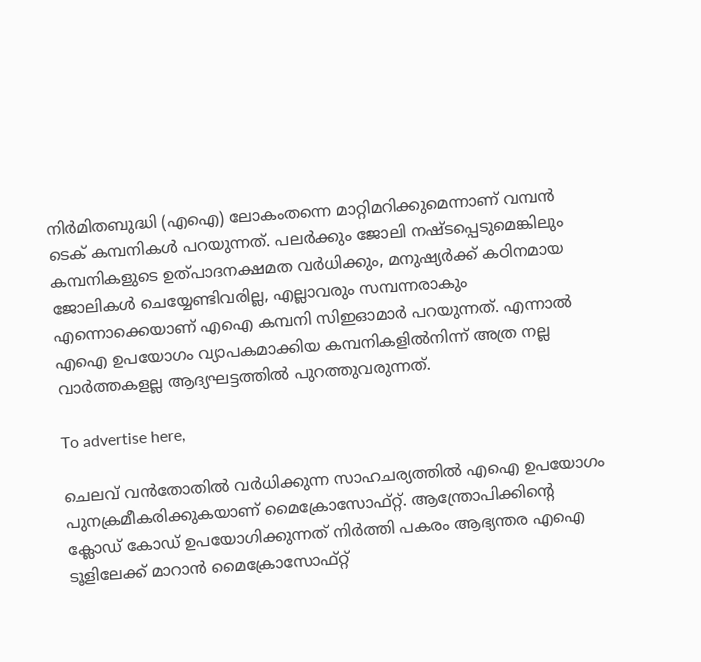നിർമിതബുദ്ധി (എഐ) ലോകംതന്നെ മാറ്റിമറിക്കുമെന്നാണ് വമ്പൻ ടെക് കമ്പനികൾ പറയുന്നത്. പലർക്കും ജോലി നഷ്ടപ്പെടുമെങ്കിലും കമ്പനികളുടെ ഉത്പാദനക്ഷമത വർധിക്കും, മനുഷ്യർക്ക് കഠിനമായ ജോലികൾ ചെയ്യേണ്ടിവരില്ല, എല്ലാവരും സമ്പന്നരാകും എന്നൊക്കെയാണ് എഐ കമ്പനി സിഇഓമാർ പറയുന്നത്. എന്നാൽ എഐ ഉപയോഗം വ്യാപകമാക്കിയ കമ്പനികളിൽനിന്ന് അത്ര നല്ല വാർത്തകളല്ല ആദ്യഘട്ടത്തിൽ പുറത്തുവരുന്നത്.

To advertise here,

ചെലവ് വൻതോതിൽ വർധിക്കുന്ന സാഹചര്യത്തിൽ എഐ ഉപയോഗം പുനക്രമീകരിക്കുകയാണ് മൈക്രോസോഫ്റ്റ്. ആന്ത്രോപിക്കിന്റെ ക്ലോഡ് കോഡ് ഉപയോഗിക്കുന്നത് നിർത്തി പകരം ആഭ്യന്തര എഐ ടൂളിലേക്ക് മാറാൻ മൈക്രോസോഫ്റ്റ്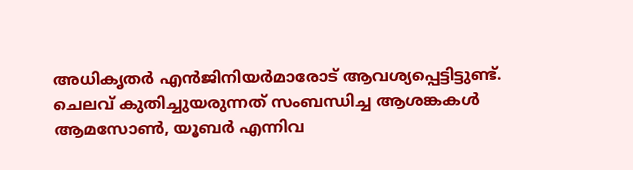അധികൃതർ എൻജിനിയർമാരോട് ആവശ്യപ്പെട്ടിട്ടുണ്ട്. ചെലവ് കുതിച്ചുയരുന്നത് സംബന്ധിച്ച ആശങ്കകൾ ആമസോൺ, യൂബർ എന്നിവ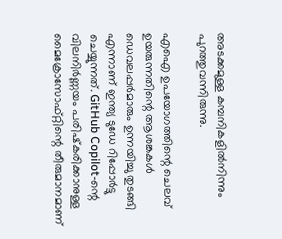അടക്കമുള്ള കമ്പനികളിൽനിന്നും പുറത്തുവന്നിരുന്നു.

എഐ ഉപയോഗത്തിന്റെ ചെലവ് ഉയരുന്നതിന്റെ ആശങ്കകൾ ഡെവലപ്പർമാരും ഉന്നയിച്ചു തുടങ്ങി എന്നാണ് ഇന്ത്യ ടുഡേ റിപ്പോർട്ടു ചെയ്യുന്നത്. GitHub Copilot-ന്റെ വിലനിർണ്ണയം പരിഷ്‌കരിക്കാനുള്ള മൈക്രോസോഫ്റ്റിന്റെ തീരുമാനമാണ്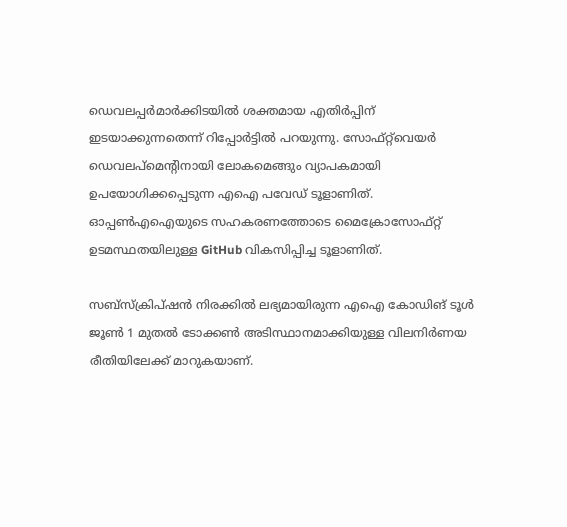ഡെവലപ്പർമാർക്കിടയിൽ ശക്തമായ എതിർപ്പിന് ഇടയാക്കുന്നതെന്ന് റിപ്പോർട്ടിൽ പറയുന്നു. സോഫ്റ്റ്‌വെയർ ഡെവലപ്‌മെന്റിനായി ലോകമെങ്ങും വ്യാപകമായി ഉപയോഗിക്കപ്പെടുന്ന എഐ പവേഡ് ടൂളാണിത്. ഓപ്പൺഎഐയുടെ സഹകരണത്തോടെ മൈക്രോസോഫ്റ്റ് ഉടമസ്ഥതയിലുള്ള GitHub വികസിപ്പിച്ച ടൂളാണിത്.

സബ്‌സ്‌ക്രിപ്ഷൻ നിരക്കിൽ ലഭ്യമായിരുന്ന എഐ കോഡിങ് ടൂൾ ജൂൺ 1 മുതൽ ടോക്കൺ അടിസ്ഥാനമാക്കിയുള്ള വിലനിർണയ രീതിയിലേക്ക് മാറുകയാണ്.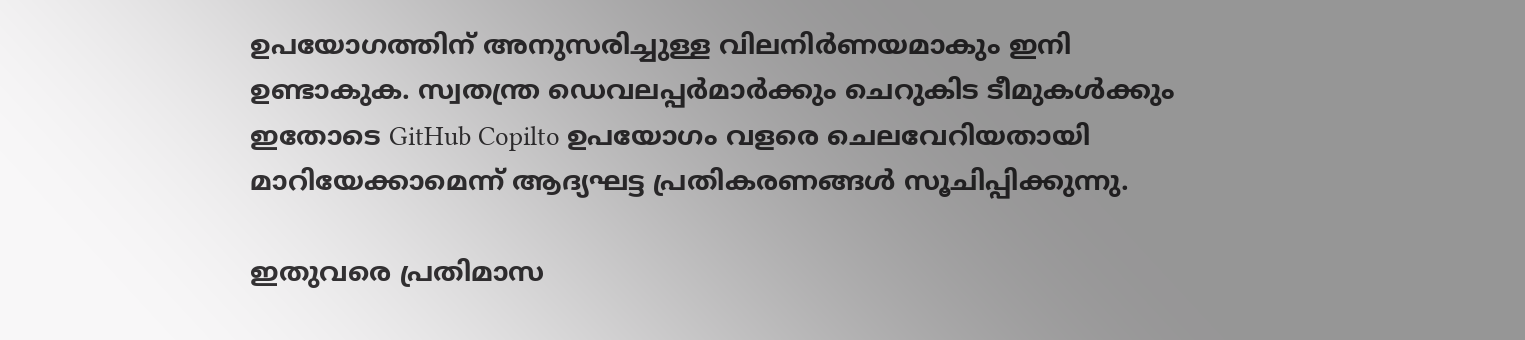ഉപയോഗത്തിന് അനുസരിച്ചുള്ള വിലനിർണയമാകും ഇനി ഉണ്ടാകുക. സ്വതന്ത്ര ഡെവലപ്പർമാർക്കും ചെറുകിട ടീമുകൾക്കും ഇതോടെ GitHub Copilto ഉപയോഗം വളരെ ചെലവേറിയതായി മാറിയേക്കാമെന്ന് ആദ്യഘട്ട പ്രതികരണങ്ങൾ സൂചിപ്പിക്കുന്നു.

ഇതുവരെ പ്രതിമാസ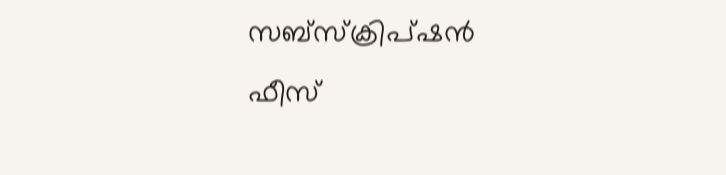സബ്‌സ്‌ക്രിപ്ഷൻ ഫീസ്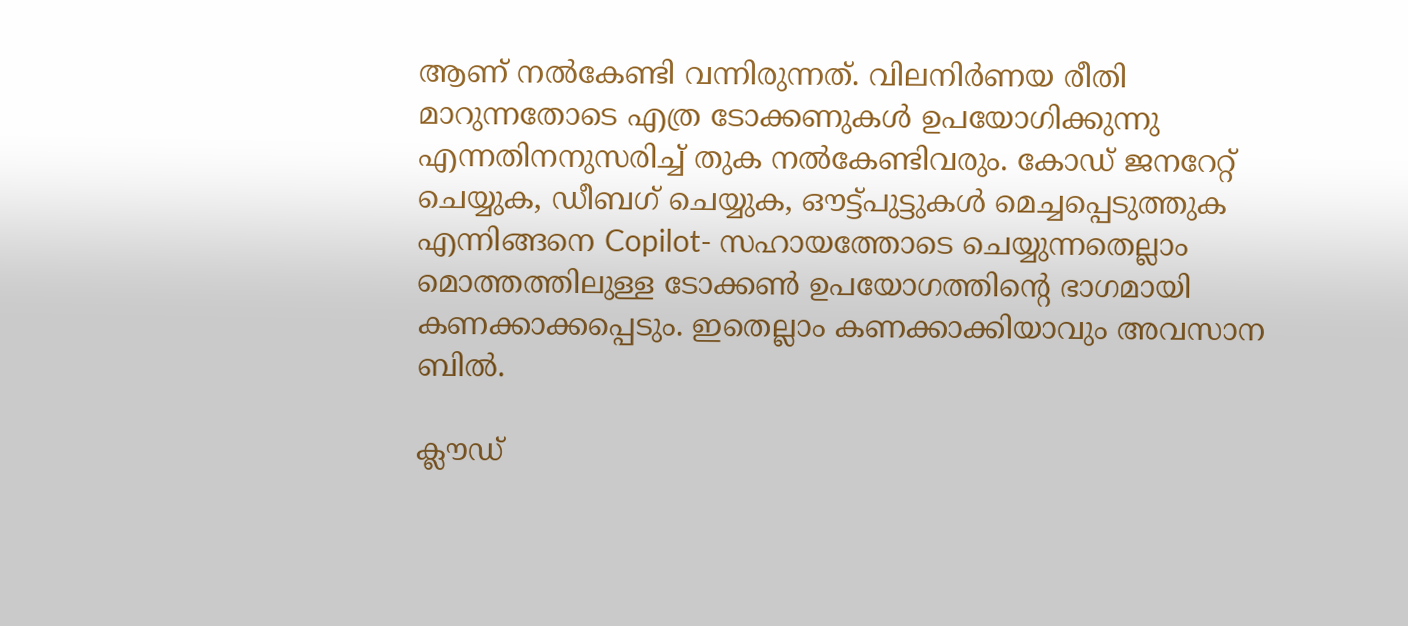ആണ് നൽകേണ്ടി വന്നിരുന്നത്. വിലനിർണയ രീതി മാറുന്നതോടെ എത്ര ടോക്കണുകൾ ഉപയോഗിക്കുന്നു എന്നതിനനുസരിച്ച് തുക നൽകേണ്ടിവരും. കോഡ് ജനറേറ്റ് ചെയ്യുക, ഡീബഗ് ചെയ്യുക, ഔട്ട്പുട്ടുകൾ മെച്ചപ്പെടുത്തുക എന്നിങ്ങനെ Copilot- സഹായത്തോടെ ചെയ്യുന്നതെല്ലാം മൊത്തത്തിലുള്ള ടോക്കൺ ഉപയോഗത്തിന്റെ ഭാഗമായി കണക്കാക്കപ്പെടും. ഇതെല്ലാം കണക്കാക്കിയാവും അവസാന ബിൽ.

ക്ലൗഡ്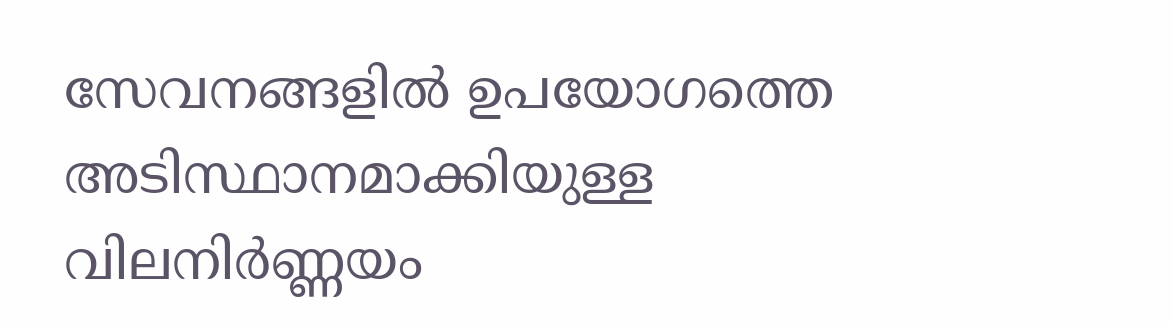സേവനങ്ങളിൽ ഉപയോഗത്തെ അടിസ്ഥാനമാക്കിയുള്ള വിലനിർണ്ണയം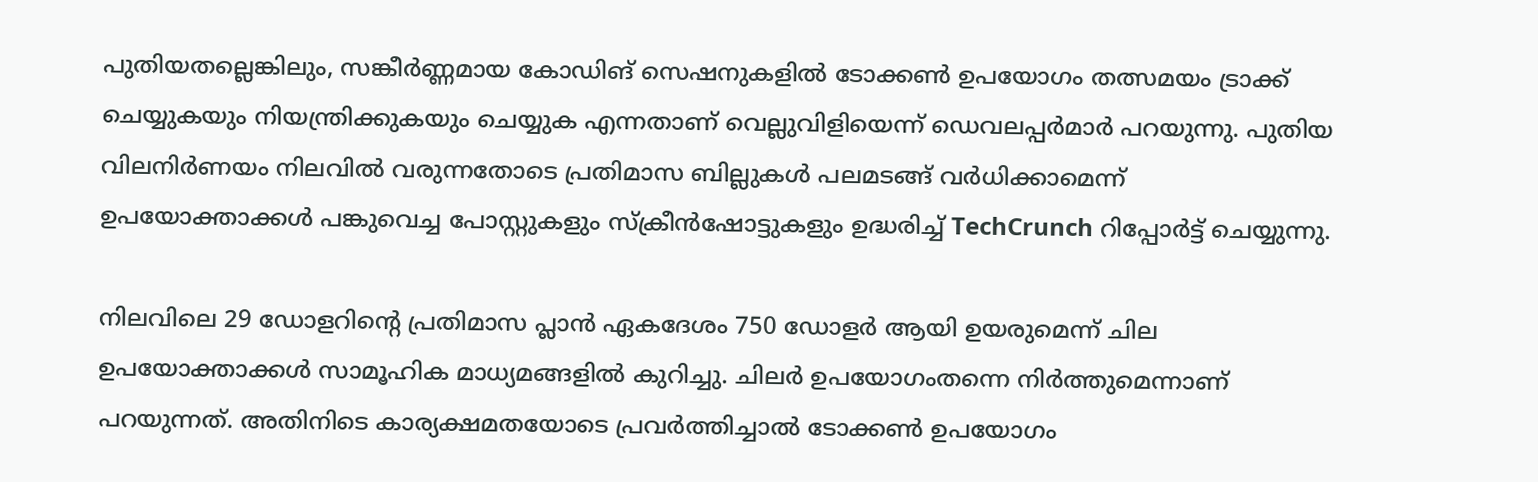പുതിയതല്ലെങ്കിലും, സങ്കീർണ്ണമായ കോഡിങ് സെഷനുകളിൽ ടോക്കൺ ഉപയോഗം തത്സമയം ട്രാക്ക് ചെയ്യുകയും നിയന്ത്രിക്കുകയും ചെയ്യുക എന്നതാണ് വെല്ലുവിളിയെന്ന് ഡെവലപ്പർമാർ പറയുന്നു. പുതിയ വിലനിർണയം നിലവിൽ വരുന്നതോടെ പ്രതിമാസ ബില്ലുകൾ പലമടങ്ങ് വർധിക്കാമെന്ന് ഉപയോക്താക്കൾ പങ്കുവെച്ച പോസ്റ്റുകളും സ്‌ക്രീൻഷോട്ടുകളും ഉദ്ധരിച്ച് TechCrunch റിപ്പോർട്ട് ചെയ്യുന്നു.

നിലവിലെ 29 ഡോളറിന്റെ പ്രതിമാസ പ്ലാൻ ഏകദേശം 750 ഡോളർ ആയി ഉയരുമെന്ന് ചില ഉപയോക്താക്കൾ സാമൂഹിക മാധ്യമങ്ങളിൽ കുറിച്ചു. ചിലർ ഉപയോഗംതന്നെ നിർത്തുമെന്നാണ് പറയുന്നത്. അതിനിടെ കാര്യക്ഷമതയോടെ പ്രവർത്തിച്ചാൽ ടോക്കൺ ഉപയോഗം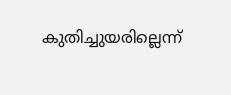കുതിച്ചുയരില്ലെന്ന്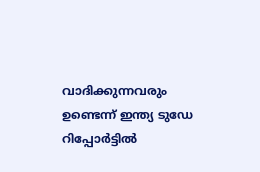വാദിക്കുന്നവരും ഉണ്ടെന്ന് ഇന്ത്യ ടുഡേ റിപ്പോർട്ടിൽ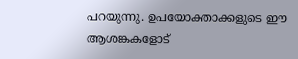പറയുന്നു. ഉപയോക്താക്കളുടെ ഈ ആശങ്കകളോട്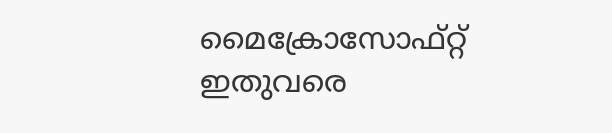മൈക്രോസോഫ്റ്റ് ഇതുവരെ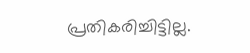പ്രതികരിച്ചിട്ടില്ല.